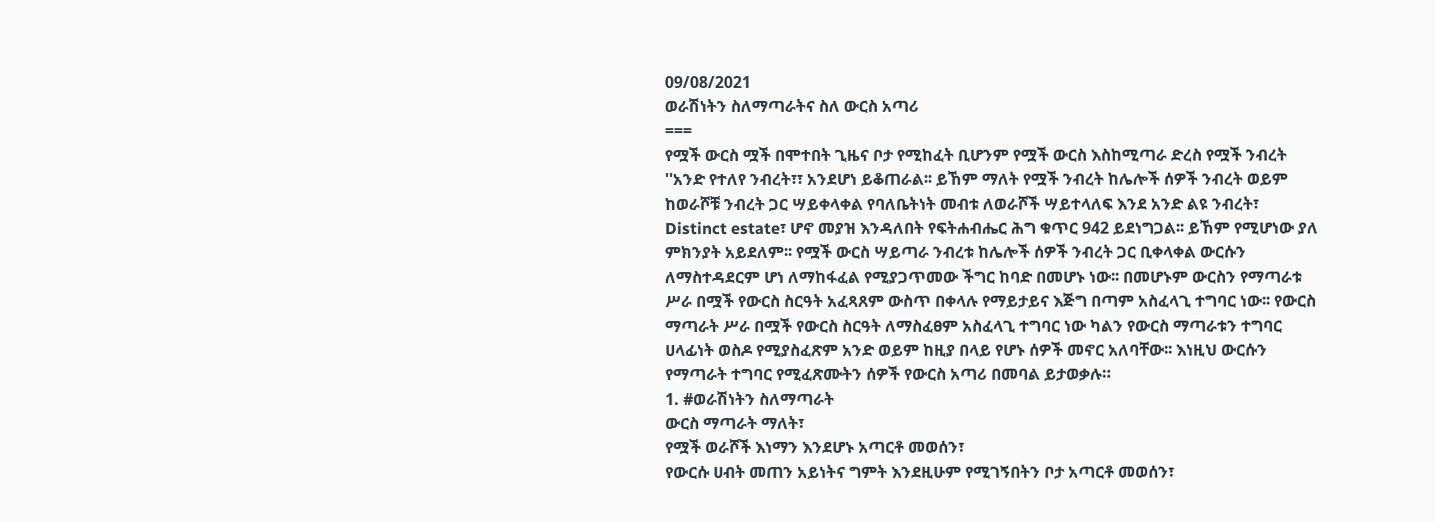09/08/2021
ወራሽነትን ስለማጣራትና ስለ ውርስ አጣሪ
===
የሟች ውርስ ሟች በሞተበት ጊዜና ቦታ የሚከፈት ቢሆንም የሟች ውርስ እስከሚጣራ ድረስ የሟች ንብረት ''አንድ የተለየ ንብረት፣፣ አንደሆነ ይቆጠራል፡፡ ይኸም ማለት የሟች ንብረት ከሌሎች ሰዎች ንብረት ወይም ከወራሾቹ ንብረት ጋር ሣይቀላቀል የባለቤትነት መብቱ ለወራሾች ሣይተላለፍ እንደ አንድ ልዩ ንብረት፣ Distinct estate፣ ሆኖ መያዝ እንዳለበት የፍትሐብሔር ሕግ ቁጥር 942 ይደነግጋል፡፡ ይኸም የሚሆነው ያለ ምክንያት አይደለም፡፡ የሟች ውርስ ሣይጣራ ንብረቱ ከሌሎች ሰዎች ንብረት ጋር ቢቀላቀል ውርሱን ለማስተዳደርም ሆነ ለማከፋፈል የሚያጋጥመው ችግር ከባድ በመሆኑ ነው፡፡ በመሆኑም ውርስን የማጣራቱ ሥራ በሟች የውርስ ስርዓት አፈጻጸም ውስጥ በቀላሉ የማይታይና እጅግ በጣም አስፈላጊ ተግባር ነው፡፡ የውርስ ማጣራት ሥራ በሟች የውርስ ስርዓት ለማስፈፀም አስፈላጊ ተግባር ነው ካልን የውርስ ማጣራቱን ተግባር ሀላፊነት ወስዶ የሚያስፈጽም አንድ ወይም ከዚያ በላይ የሆኑ ሰዎች መኖር አለባቸው፡፡ እነዚህ ውርሱን የማጣራት ተግባር የሚፈጽሙትን ሰዎች የውርስ አጣሪ በመባል ይታወቃሉ።
1. #ወራሽነትን ስለማጣራት
ውርስ ማጣራት ማለት፣
የሟች ወራሾች እነማን እንደሆኑ አጣርቶ መወሰን፣
የውርሱ ሀብት መጠን አይነትና ግምት እንደዚሁም የሚገኝበትን ቦታ አጣርቶ መወሰን፣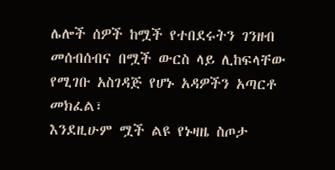ሌሎች ሰዎች ከሟች የተበደሩትን ገንዘብ መሰብሰብና በሟች ውርስ ላይ ሊከፍላቸው የሚገቡ አስገዳጅ የሆኑ አዳዎችን አጣርቶ መክፈል፣
እንደዚሁም ሟች ልዩ የኑዛዜ ስጦታ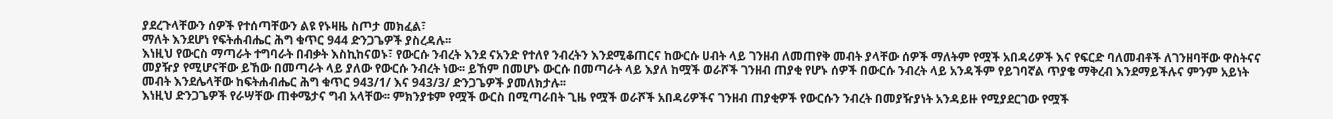ያደረጉላቸውን ሰዎች የተሰጣቸውን ልዩ የኑዛዜ ስጦታ መክፈል፣
ማለት እንደሆነ የፍትሐብሔር ሕግ ቁጥር 944 ድንጋጌዎች ያስረዳሉ፡፡
እነዚህ የውርስ ማጣራት ተግባራት በብቃት እስኪከናወኑ፣ የውርሱ ንብረት እንደ ናአንድ የተለየ ንብረትን እንደሚቆጠርና ከውርሱ ሀብት ላይ ገንዘብ ለመጠየቅ መብት ያላቸው ሰዎች ማለትም የሟች አበዳሪዎች እና የፍርድ ባለመብቶች ለገንዘባቸው ዋስትናና መያዥያ የሚሆናቸው ይኸው በመጣራት ላይ ያለው የውርሱ ንብረት ነው፡፡ ይኸም በመሆኑ ውርሱ በመጣራት ላይ እያለ ከሟች ወራሾች ገንዘብ ጠያቂ የሆኑ ሰዎች በውርሱ ንብረት ላይ አንዳችም የይገባኛል ጥያቄ ማቅረብ እንደማይችሉና ምንም አይነት መብት እንደሌላቸው ከፍትሐብሔር ሕግ ቁጥር 943/1/ እና 943/3/ ድንጋጌዎች ያመለክታሉ፡፡
እነዚህ ድንጋጌዎች የራሣቸው ጠቀሜታና ግብ አላቸው፡፡ ምክንያቱም የሟች ውርስ በሚጣራበት ጊዜ የሟች ወራሾች አበዳሪዎችና ገንዘብ ጠያቂዎች የውርሱን ንብረት በመያዥያነት አንዳይዙ የሚያደርገው የሟች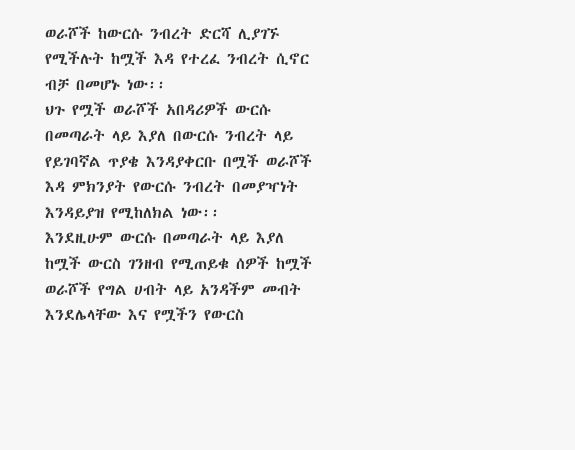ወራሾች ከውርሱ ንብረት ድርሻ ሊያገኙ የሚችሉት ከሟች እዳ የተረፈ ንብረት ሲኖር ብቻ በመሆኑ ነው፡፡
ህጉ የሟች ወራሾች አበዳሪዎች ውርሱ በመጣራት ላይ እያለ በውርሱ ንብረት ላይ የይገባኛል ጥያቄ እንዳያቀርቡ በሟች ወራሾች እዳ ምክንያት የውርሱ ንብረት በመያዣነት እንዳይያዝ የሚከለክል ነው፡፡
እንደዚሁም ውርሱ በመጣራት ላይ እያለ ከሟች ውርስ ገንዘብ የሚጠይቁ ሰዎች ከሟች ወራሾች የግል ሀብት ላይ አንዳችም መብት እንደሌላቸው እና የሟችን የውርስ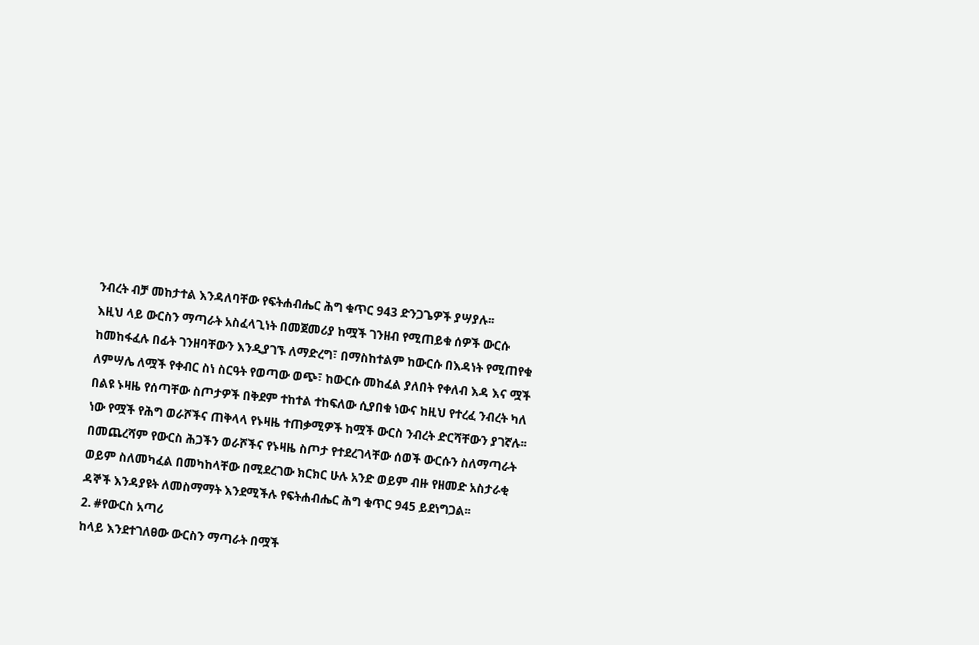ንብረት ብቻ መከታተል እንዳለባቸው የፍትሐብሔር ሕግ ቁጥር 943 ድንጋጌዎች ያሣያሉ፡፡
እዚህ ላይ ውርስን ማጣራት አስፈላጊነት በመጀመሪያ ከሟች ገንዘብ የሚጠይቁ ሰዎች ውርሱ ከመከፋፈሉ በፊት ገንዘባቸውን እንዲያገኙ ለማድረግ፣ በማስከተልም ከውርሱ በእዳነት የሚጠየቁ ለምሣሌ ለሟች የቀብር ስነ ስርዓት የወጣው ወጭ፣ ከውርሱ መከፈል ያለበት የቀለብ እዳ እና ሟች በልዩ ኑዛዜ የሰጣቸው ስጦታዎች በቅደም ተከተል ተከፍለው ሲያበቁ ነውና ከዚህ የተረፈ ንብረት ካለ ነው የሟች የሕግ ወራሾችና ጠቅላላ የኑዛዜ ተጠቃሚዎች ከሟች ውርስ ንብረት ድርሻቸውን ያገኛሉ፡፡
በመጨረሻም የውርስ ሕጋችን ወራሾችና የኑዛዜ ስጦታ የተደረገላቸው ሰወች ውርሱን ስለማጣራት ወይም ስለመካፈል በመካከላቸው በሚደረገው ክርክር ሁሉ አንድ ወይም ብዙ የዘመድ አስታራቂ ዳኞች እንዳያዩት ለመስማማት እንደሚችሉ የፍትሐብሔር ሕግ ቁጥር 945 ይደነግጋል፡፡
2. #የውርስ አጣሪ
ከላይ እንደተገለፀው ውርስን ማጣራት በሟች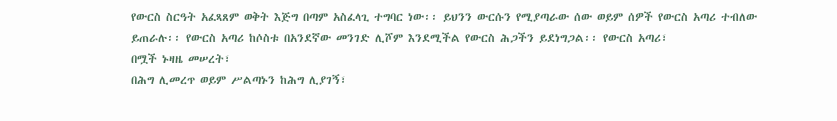የውርስ ስርዓት አፈጻጸም ወቅት እጅግ በጣም አስፈላጊ ተግባር ነው፡፡ ይህንን ውርሱን የሚያጣራው ሰው ወይም ሰዎች የውርስ አጣሪ ተብለው ይጠራሉ፡፡ የውርስ አጣሪ ከሶስቱ በአንደኛው መንገድ ሊሾም እንደሚችል የውርስ ሕጋችን ይደነግጋል፡፡ የውርስ አጣሪ፣
በሟች ኑዛዜ መሠረት፣
በሕግ ሊመረጥ ወይም ሥልጣኑን ከሕግ ሊያገኝ፣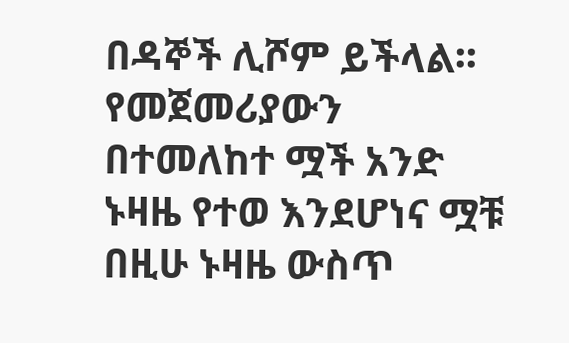በዳኞች ሊሾም ይችላል፡፡
የመጀመሪያውን በተመለከተ ሟች አንድ ኑዛዜ የተወ እንደሆነና ሟቹ በዚሁ ኑዛዜ ውስጥ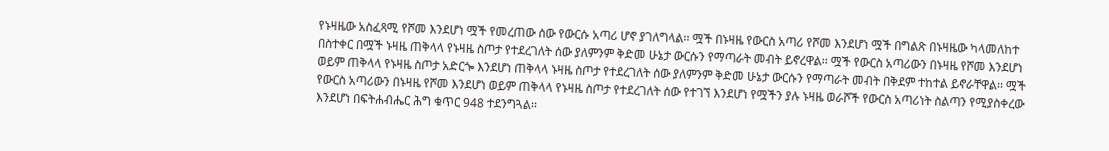የኑዛዜው አስፈጻሚ የሾመ እንደሆነ ሟች የመረጠው ሰው የውርሱ አጣሪ ሆኖ ያገለግላል፡፡ ሟች በኑዛዜ የውርስ አጣሪ የሾመ እንደሆነ ሟች በግልጽ በኑዛዜው ካላመለከተ በስተቀር በሟች ኑዛዜ ጠቅላላ የኑዛዜ ስጦታ የተደረገለት ሰው ያለምንም ቅድመ ሁኔታ ውርሱን የማጣራት መብት ይኖረዋል፡፡ ሟች የውርስ አጣሪውን በኑዛዜ የሾመ እንደሆነ ወይም ጠቅላላ የኑዛዜ ስጦታ አድርጐ እንደሆነ ጠቅላላ ኑዛዜ ስጦታ የተደረገለት ሰው ያለምንም ቅድመ ሁኔታ ውርሱን የማጣራት መብት በቅደም ተከተል ይኖራቸዋል፡፡ ሟች የውርስ አጣሪውን በኑዛዜ የሾመ እንደሆነ ወይም ጠቅላላ የኑዛዜ ስጦታ የተደረገለት ሰው የተገኘ እንደሆነ የሟችን ያሉ ኑዛዜ ወራሾች የውርስ አጣሪነት ስልጣን የሚያስቀረው እንደሆነ በፍትሐብሔር ሕግ ቁጥር 948 ተደንግጓል፡፡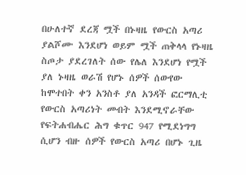በሁለተኛ ደረጃ ሟች በኑዛዜ የውርስ አጣሪ ያልሾሙ እንደሆነ ወይም ሟች ጠቅላላ የኑዛዜ ስጦታ ያደረገለት ሰው የሌለ እንደሆነ የሟች ያለ ኑዛዜ ወራሽ የሆኑ ሰዎች ሰውየው ከሞተበት ቀን አንስቶ ያለ አንዳች ፎርማሊቲ የውርስ አጣሪነት መብት እንደሚኖራቸው የፍትሐብሔር ሕግ ቁጥር 947 የሚደነግግ ሲሆን ብዙ ሰዎች የውርስ አጣሪ በሆኑ ጊዜ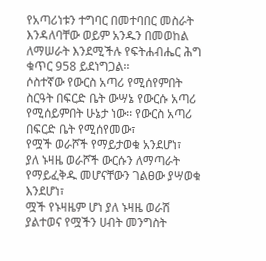የአጣሪነቱን ተግባር በመተባበር መስራት እንዳለባቸው ወይም አንዱን በመወከል ለማሠራት እንደሚችሉ የፍትሐብሔር ሕግ ቁጥር 958 ይደነግጋል፡፡
ሶስተኛው የውርስ አጣሪ የሚሰየምበት ስርዓት በፍርድ ቤት ውሣኔ የውርሱ አጣሪ የሚሰይምበት ሁኔታ ነው፡፡ የውርስ አጣሪ በፍርድ ቤት የሚሰየመው፣
የሟች ወራሾች የማይታወቁ አንደሆነ፣
ያለ ኑዛዜ ወራሾች ውርሱን ለማጣራት የማይፈቅዱ መሆናቸውን ገልፀው ያሣወቁ እንደሆነ፣
ሟች የኑዛዜም ሆነ ያለ ኑዛዜ ወራሽ ያልተወና የሟችን ሀብት መንግስት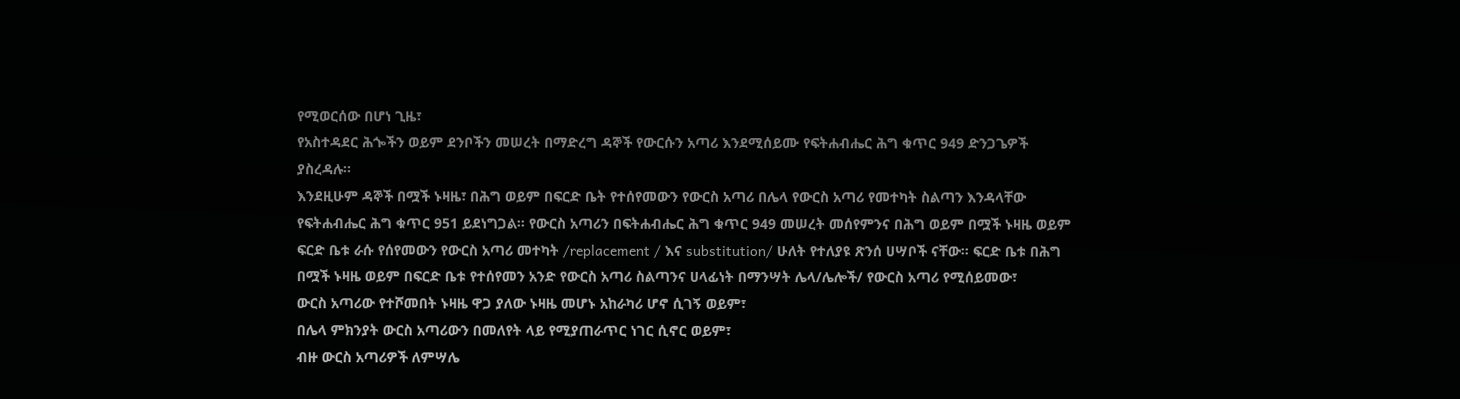የሚወርሰው በሆነ ጊዜ፣
የአስተዳደር ሕጐችን ወይም ደንቦችን መሠረት በማድረግ ዳኞች የውርሱን አጣሪ እንደሚሰይሙ የፍትሐብሔር ሕግ ቁጥር 949 ድንጋጌዎች ያስረዳሉ፡፡
እንደዚሁም ዳኞች በሟች ኑዛዜ፣ በሕግ ወይም በፍርድ ቤት የተሰየመውን የውርስ አጣሪ በሌላ የውርስ አጣሪ የመተካት ስልጣን እንዳላቸው የፍትሐብሔር ሕግ ቁጥር 951 ይደነግጋል፡፡ የውርስ አጣሪን በፍትሐብሔር ሕግ ቁጥር 949 መሠረት መሰየምንና በሕግ ወይም በሟች ኑዛዜ ወይም ፍርድ ቤቱ ራሱ የሰየመውን የውርስ አጣሪ መተካት /replacement / እና substitution/ ሁለት የተለያዩ ጽንሰ ሀሣቦች ናቸው፡፡ ፍርድ ቤቱ በሕግ በሟች ኑዛዜ ወይም በፍርድ ቤቱ የተሰየመን አንድ የውርስ አጣሪ ስልጣንና ሀላፊነት በማንሣት ሌላ/ሌሎች/ የውርስ አጣሪ የሚሰይመው፣
ውርስ አጣሪው የተሾመበት ኑዛዜ ዋጋ ያለው ኑዛዜ መሆኑ አከራካሪ ሆኖ ሲገኝ ወይም፣
በሌላ ምክንያት ውርስ አጣሪውን በመለየት ላይ የሚያጠራጥር ነገር ሲኖር ወይም፣
ብዙ ውርስ አጣሪዎች ለምሣሌ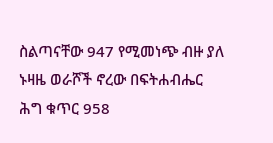ስልጣናቸው 947 የሚመነጭ ብዙ ያለ ኑዛዜ ወራሾች ኖረው በፍትሐብሔር ሕግ ቁጥር 958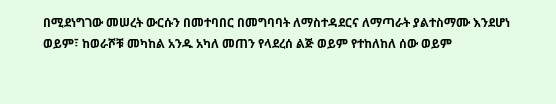በሚደነግገው መሠረት ውርሱን በመተባበር በመግባባት ለማስተዳደርና ለማጣራት ያልተስማሙ እንደሆነ ወይም፣ ከወራሾቹ መካከል አንዱ አካለ መጠን የላደረሰ ልጅ ወይም የተከለከለ ሰው ወይም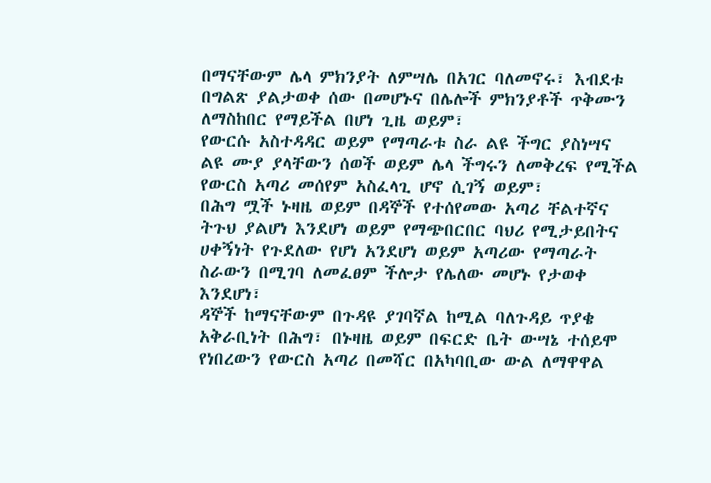በማናቸውም ሌላ ምክንያት ለምሣሌ በአገር ባለመኖሩ፣ እብደቱ በግልጽ ያልታወቀ ሰው በመሆኑና በሌሎች ምክንያቶች ጥቅሙን ለማስከበር የማይችል በሆነ ጊዜ ወይም፣
የውርሱ አስተዳዳር ወይም የማጣራቱ ስራ ልዩ ችግር ያስነሣና ልዩ ሙያ ያላቸውን ሰወች ወይም ሌላ ችግሩን ለመቅረፍ የሚችል የውርስ አጣሪ መሰየም አስፈላጊ ሆኖ ሲገኝ ወይም፣
በሕግ ሟች ኑዛዜ ወይም በዳኞች የተሰየመው አጣሪ ቸልተኛና ትጉህ ያልሆነ እንደሆነ ወይም የማጭበርበር ባህሪ የሚታይበትና ሀቀኝነት የጉደለው የሆነ አንደሆነ ወይም አጣሪው የማጣራት ስራውን በሚገባ ለመፈፀም ችሎታ የሌለው መሆኑ የታወቀ እንደሆነ፣
ዳኞች ከማናቸውም በጉዳዩ ያገባኛል ከሚል ባለጉዳይ ጥያቄ አቅራቢነት በሕግ፣ በኑዛዜ ወይም በፍርድ ቤት ውሣኔ ተሰይሞ የነበረውን የውርስ አጣሪ በመሻር በአካባቢው ውል ለማዋዋል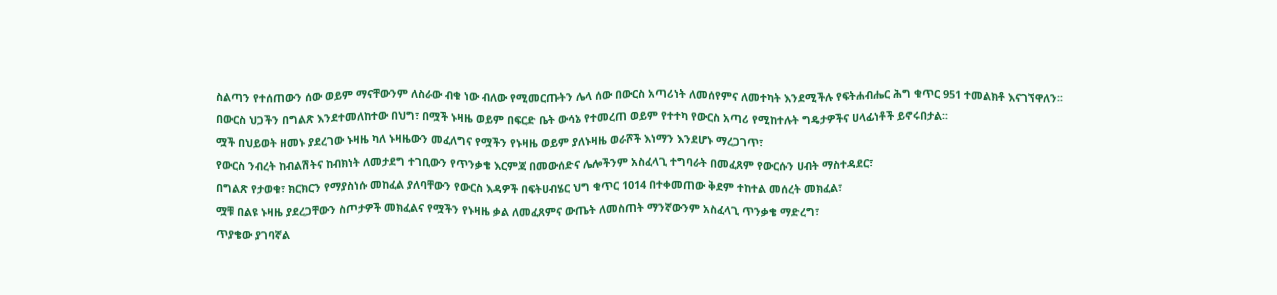ስልጣን የተሰጠውን ሰው ወይም ማናቸውንም ለስራው ብቁ ነው ብለው የሚመርጡትን ሌላ ሰው በውርስ አጣሪነት ለመሰየምና ለመተካት እንደሚችሉ የፍትሐብሔር ሕግ ቁጥር 951 ተመልክቶ እናገኘዋለን፡፡
በውርስ ህጋችን በግልጽ እንደተመለከተው በህግ፣ በሟች ኑዛዜ ወይም በፍርድ ቤት ውሳኔ የተመረጠ ወይም የተተካ የውርስ አጣሪ የሚከተሉት ግዴታዎችና ሀላፊነቶች ይኖሩበታል፡፡
ሟች በህይወት ዘመኑ ያደረገው ኑዛዜ ካለ ኑዛዜውን መፈለግና የሟችን የኑዛዜ ወይም ያለኑዛዜ ወራሾች እነማን እንደሆኑ ማረጋገጥ፣
የውርስ ንብረት ከብልሽትና ከብክነት ለመታደግ ተገቢውን የጥንቃቄ እርምጃ በመውሰድና ሌሎችንም አስፈላጊ ተግባራት በመፈጸም የውርሱን ሀብት ማስተዳደር፣
በግልጽ የታወቁ፣ ክርክርን የማያስነሱ መከፈል ያለባቸውን የውርስ እዳዎች በፍትሀብሄር ህግ ቁጥር 1014 በተቀመጠው ቅደም ተከተል መሰረት መክፈል፣
ሟቹ በልዩ ኑዛዜ ያደረጋቸውን ስጦታዎች መክፈልና የሟችን የኑዛዜ ቃል ለመፈጸምና ውጤት ለመስጠት ማንኛውንም አስፈላጊ ጥንቃቄ ማድረግ፣
ጥያቄው ያገባኛል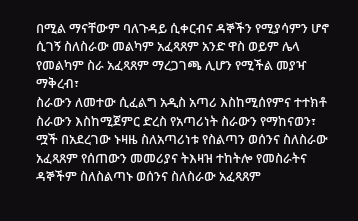በሚል ማናቸውም ባለጉዳይ ሲቀርብና ዳኞችን የሚያሳምን ሆኖ ሲገኝ ስለስራው መልካም አፈጻጸም አንድ ዋስ ወይም ሌላ የመልካም ስራ አፈጻጸም ማረጋገጫ ሊሆን የሚችል መያዣ ማቅረብ፣
ስራውን ለመተው ሲፈልግ አዲስ አጣሪ እስከሚሰየምና ተተክቶ ስራውን እስከሚጀምር ድረስ የአጣሪነት ስራውን የማከናወን፣
ሟች በአደረገው ኑዛዜ ስለአጣሪነቱ የስልጣን ወሰንና ስለስራው አፈጻጸም የሰጠውን መመሪያና ትእዛዝ ተከትሎ የመስራትና ዳኞችም ስለስልጣኑ ወሰንና ስለስራው አፈጻጸም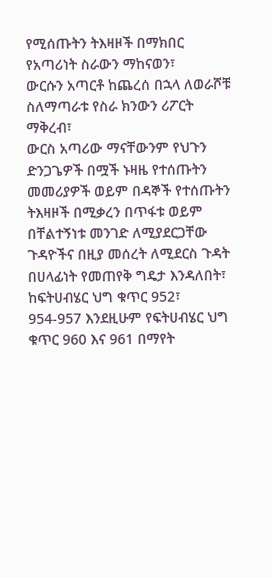የሚሰጡትን ትእዛዞች በማክበር የአጣሪነት ስራውን ማከናወን፣
ውርሱን አጣርቶ ከጨረሰ በኋላ ለወራሾቹ ስለማጣራቱ የስራ ክንውን ሪፖርት ማቅረብ፣
ውርስ አጣሪው ማናቸውንም የህጉን ድንጋጌዎች በሟች ኑዛዜ የተሰጡትን መመሪያዎች ወይም በዳኞች የተሰጡትን ትእዛዞች በሚቃረን በጥፋቱ ወይም በቸልተኝነቱ መንገድ ለሚያደርጋቸው ጉዳዮችና በዚያ መሰረት ለሚደርስ ጉዳት በሀላፊነት የመጠየቅ ግዴታ እንዳለበት፣
ከፍትሀብሄር ህግ ቁጥር 952፣ 954-957 እንደዚሁም የፍትሀብሄር ህግ ቁጥር 960 እና 961 በማየት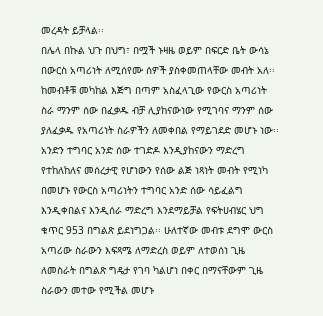መረዳት ይቻላል፡፡
በሌላ በኩል ህጉ በህግ፣ በሟች ኑዛዜ ወይም በፍርድ ቤት ውሳኔ በውርስ አጣሪነት ለሚሰየሙ ሰዎች ያስቀመጠላቸው መብት አለ፡፡ ከመብቶቹ መካከል እጅግ በጣም አስፈላጊው የውርስ አጣሪነት ስራ ማንም ሰው በፈቃዱ ብቻ ሊያከናውነው የሚገባና ማንም ሰው ያለፈቃዱ የአጣሪነት ስራዎችን ለመቀበል የማይገደድ መሆኑ ነው፡፡ አንድን ተግባር አንድ ሰው ተገድዶ እንዲያከናውን ማድረግ የተከለከለና መሰረታዊ የሆነውን የሰው ልጅ ነጻነት መብት የሚነካ በመሆኑ የውርስ አጣሪነትን ተግባር አንድ ሰው ሳይፈልግ እንዲቀበልና እንዲሰራ ማድረግ እንደማይቻል የፍትሀብሄር ህግ ቁጥር 953 በግልጽ ይደነግጋል፡፡ ሁለተኛው መብቱ ደግሞ ውርስ አጣሪው ስራውን እፍጻሜ ለማድረስ ወይም ለተወሰነ ጊዜ ለመስራት በግልጽ ግዴታ የገባ ካልሆነ በቀር በማናቸውም ጊዜ ስራውን መተው የሚችል መሆኑ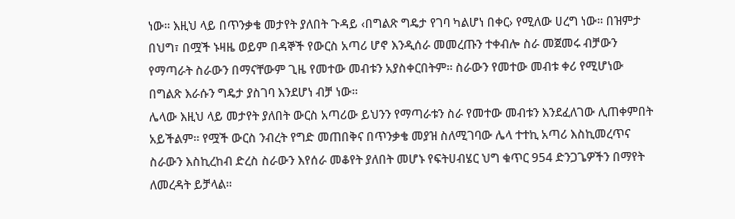ነው፡፡ እዚህ ላይ በጥንቃቄ መታየት ያለበት ጉዳይ ‹በግልጽ ግዴታ የገባ ካልሆነ በቀር› የሚለው ሀረግ ነው፡፡ በዝምታ በህግ፣ በሟች ኑዛዜ ወይም በዳኞች የውርስ አጣሪ ሆኖ እንዲሰራ መመረጡን ተቀብሎ ስራ መጀመሩ ብቻውን የማጣራት ስራውን በማናቸውም ጊዜ የመተው መብቱን አያስቀርበትም፡፡ ስራውን የመተው መብቱ ቀሪ የሚሆነው በግልጽ እራሱን ግዴታ ያስገባ እንደሆነ ብቻ ነው፡፡
ሌላው እዚህ ላይ መታየት ያለበት ውርስ አጣሪው ይህንን የማጣራቱን ስራ የመተው መብቱን እንደፈለገው ሊጠቀምበት አይችልም፡፡ የሟች ውርስ ንብረት የግድ መጠበቅና በጥንቃቄ መያዝ ስለሚገባው ሌላ ተተኪ አጣሪ እስኪመረጥና ስራውን እስኪረከብ ድረስ ስራውን እየሰራ መቆየት ያለበት መሆኑ የፍትሀብሄር ህግ ቁጥር 954 ድንጋጌዎችን በማየት ለመረዳት ይቻላል፡፡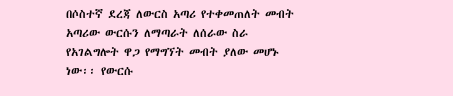በሶስተኛ ደረጃ ለውርስ አጣሪ የተቀመጠለት መብት አጣሪው ውርሱን ለማጣራት ለሰራው ስራ የአገልግሎት ዋጋ የማግኘት መብት ያለው መሆኑ ነው፡፡ የውርሱ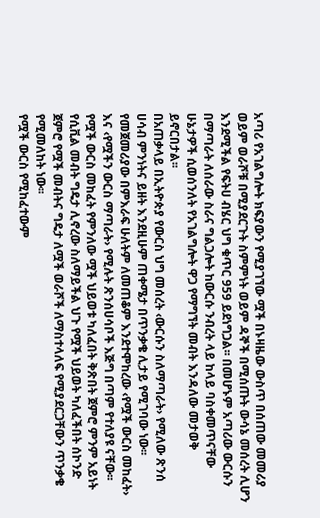አጣሪ የአገልግሎት ክፍያውን የሚያገኘው ሟች በኑዛዜው ውስጥ በሰጠው መመሪያ ወይም ወራሾቹ በሚያደርጉት ስምምነት ወይም ዳኞች በሚሰጡት ውሳኔ መሰረት ሊሆን እንደሚችል የፍትሀ ብሄር ህግ ቁጥር 959 ይደነግጋል፡፡ በመሆኑም አጣሪው ውርሱን በማጣራት ለሰራው ስራና ግልጋሎት ከውርሱ ንብረት ላይ ከላይ ባስቀመጥናቸው ሁኔታዎች ሲወሰንለት የአገልግሎት ዋጋ የማግኘት መብት እንዳለው መታወቅ ይኖርበታል፡፡
በአጠቃላይ በኢትዮጵያ የውርስ ህግ መሰረት ‹ውርሱን ስለማጣራት› የሚለው ጽንሰ ሀሳብ ምንነትና ይዘት እንደዚሁም ጠቀሜታ በጥንቃቄ ሊታይ የሚገባው ነው፡፡ የመጀመሪያው በምእራፍ ሁለትም ለመጠቆም እንደተሞከረው ‹የሟች ውርስ መከፈት› እና ‹የሟችን ውርስ ማጣራት› የሚሉት ጽንሰሀሳቦች እጅግ በጣም የተለያዩ ናቸው፡፡ የሟች ውርስ መከፈት የምንለው ሟች ህይወቱ ካለፈበት ቅጽበት ጀምሮ ምንም አይነት የሲቪል መብት ግዴታ ሊኖረው ስለማይችል ህጉ የሟች ህይወት ካለፈችበት ሰኮንድ ጀምሮ የሟች መብትና ግዴታ ለሟች ወራሾች ለማስተላለፍ የሚያደርጋቸውን ጥንቃቄ የሚመለከት ነው፡፡
የሟች ውርስ የሚከፈተውም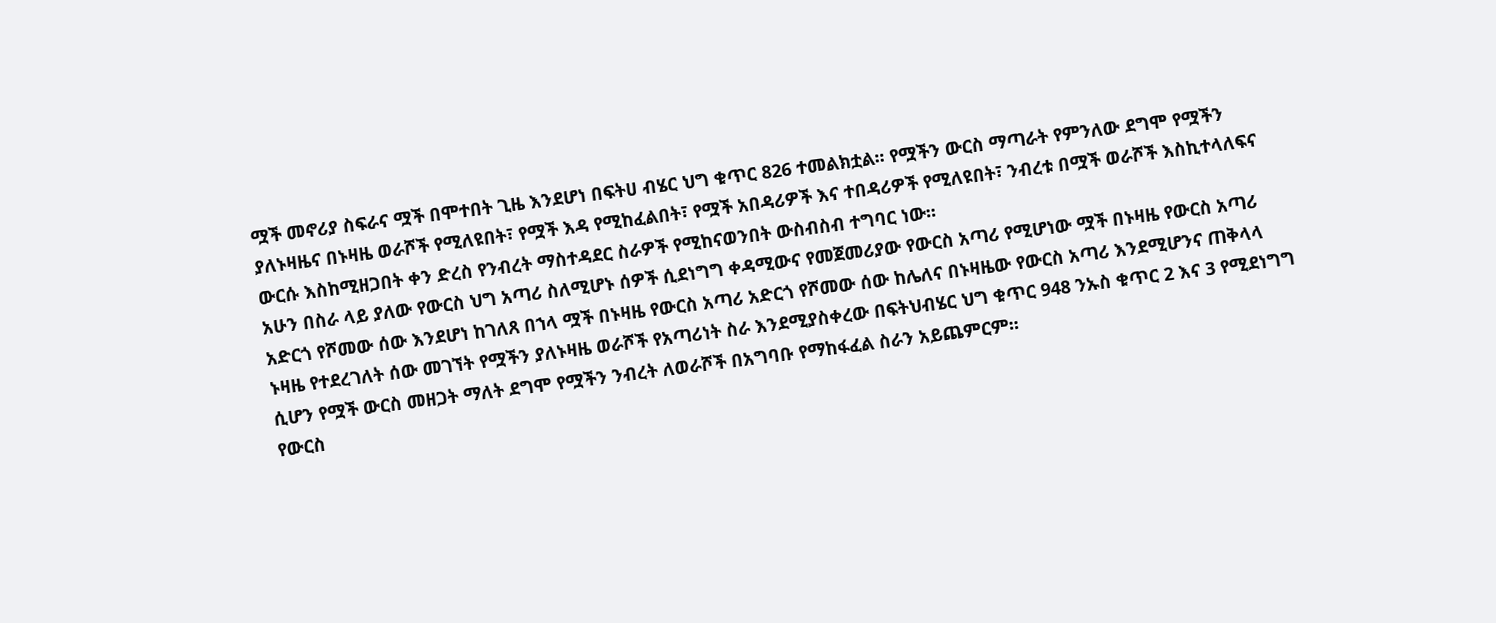ሟች መኖሪያ ስፍራና ሟች በሞተበት ጊዜ እንደሆነ በፍትሀ ብሄር ህግ ቁጥር 826 ተመልክቷል፡፡ የሟችን ውርስ ማጣራት የምንለው ደግሞ የሟችን ያለኑዛዜና በኑዛዜ ወራሾች የሚለዩበት፣ የሟች እዳ የሚከፈልበት፣ የሟች አበዳሪዎች እና ተበዳሪዎች የሚለዩበት፣ ንብረቱ በሟች ወራሾች እስኪተላለፍና ውርሱ እስከሚዘጋበት ቀን ድረስ የንብረት ማስተዳደር ስራዎች የሚከናወንበት ውስብስብ ተግባር ነው፡፡
አሁን በስራ ላይ ያለው የውርስ ህግ አጣሪ ስለሚሆኑ ሰዎች ሲደነግግ ቀዳሚውና የመጀመሪያው የውርስ አጣሪ የሚሆነው ሟች በኑዛዜ የውርስ አጣሪ አድርጎ የሾመው ሰው እንደሆነ ከገለጸ በኀላ ሟች በኑዛዜ የውርስ አጣሪ አድርጎ የሾመው ሰው ከሌለና በኑዛዜው የውርስ አጣሪ እንደሚሆንና ጠቅላላ ኑዛዜ የተደረገለት ሰው መገኘት የሟችን ያለኑዛዜ ወራሾች የአጣሪነት ስራ እንደሚያስቀረው በፍትህብሄር ህግ ቁጥር 948 ንኡስ ቁጥር 2 እና 3 የሚደነግግ ሲሆን የሟች ውርስ መዘጋት ማለት ደግሞ የሟችን ንብረት ለወራሾች በአግባቡ የማከፋፈል ስራን አይጨምርም፡፡
የውርስ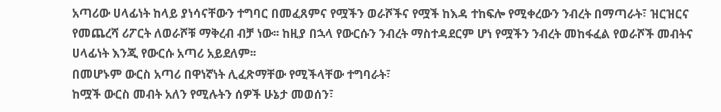አጣሪው ሀላፊነት ከላይ ያነሳናቸውን ተግባር በመፈጸምና የሟችን ወራሾችና የሟች ከእዳ ተከፍሎ የሚቀረውን ንብረት በማጣራት፣ ዝርዝርና የመጨረሻ ሪፖርት ለወራሾቹ ማቅረብ ብቻ ነው፡፡ ከዚያ በኋላ የውርሱን ንብረት ማስተዳደርም ሆነ የሟችን ንብረት መከፋፈል የወራሾች መብትና ሀላፊነት እንጂ የውርሱ አጣሪ አይደለም፡፡
በመሆኑም ውርስ አጣሪ በዋነኛነት ሊፈጽማቸው የሚችላቸው ተግባራት፣
ከሟች ውርስ መብት አለን የሚሉትን ሰዎች ሁኔታ መወሰን፣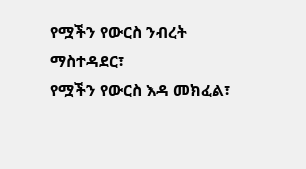የሟችን የውርስ ንብረት ማስተዳደር፣
የሟችን የውርስ እዳ መክፈል፣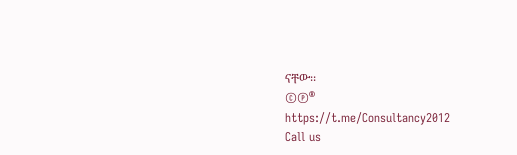ናቸው፡፡
©℗®
https://t.me/Consultancy2012
Call us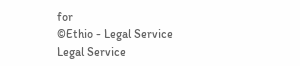for
©Ethio - Legal Service
Legal Service